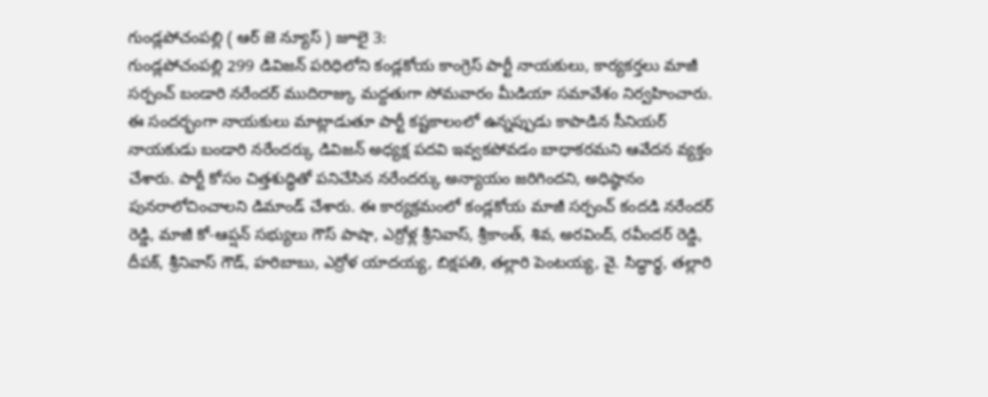గుండ్లపోచంపల్లి ( ఆర్ జె న్యూస్ ) జూలై 3:
గుండ్లపోచంపల్లి 299 డివిజన్ పరిధిలోని కండ్లకోయ కాంగ్రెస్ పార్టీ నాయకులు, కార్యకర్తలు మాజీ సర్పంచ్ బండారి నరేందర్ ముదిరాజ్కు మద్దతుగా సోమవారం మీడియా సమావేశం నిర్వహించారు.
ఈ సందర్భంగా నాయకులు మాట్లాడుతూ పార్టీ కష్టకాలంలో ఉన్నప్పుడు కాపాడిన సీనియర్ నాయకుడు బండారి నరేందర్కు డివిజన్ అధ్యక్ష పదవి ఇవ్వకపోవడం బాధాకరమని ఆవేదన వ్యక్తం చేశారు. పార్టీ కోసం చిత్తశుద్ధితో పనిచేసిన నరేందర్కు అన్యాయం జరిగిందని, అధిష్ఠానం పునరాలోచించాలని డిమాండ్ చేశారు. ఈ కార్యక్రమంలో కండ్లకోయ మాజీ సర్పంచ్ కందడి నరేందర్ రెడ్డి, మాజీ కో-ఆప్షన్ సభ్యులు గౌస్ పాషా, ఎర్రోళ్ల శ్రీనివాస్, శ్రీకాంత్, శివ, అరవింద్, రవీందర్ రెడ్డి, దీపక్, శ్రీనివాస్ గౌడ్, హరిబాబు, ఎర్రోళ యాదయ్య, బిక్షపతి, తల్లారి పెంటయ్య, వై. సిద్ధార్థ, తల్లారి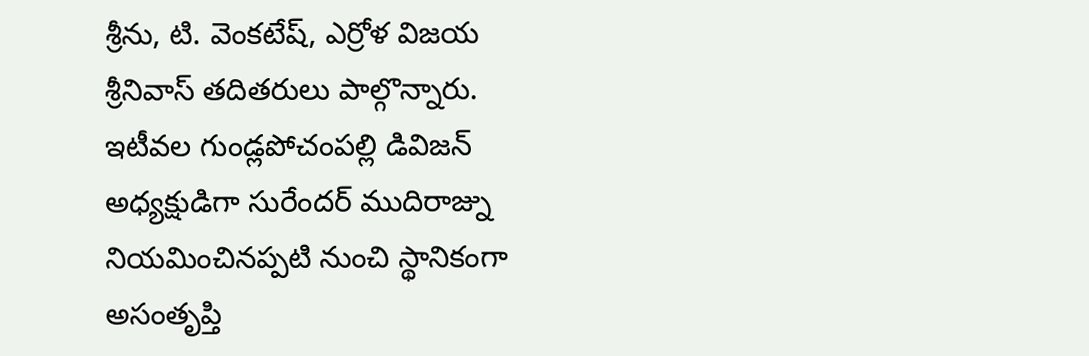శ్రీను, టి. వెంకటేష్, ఎర్రోళ విజయ శ్రీనివాస్ తదితరులు పాల్గొన్నారు. ఇటీవల గుండ్లపోచంపల్లి డివిజన్ అధ్యక్షుడిగా సురేందర్ ముదిరాజ్ను నియమించినప్పటి నుంచి స్థానికంగా అసంతృప్తి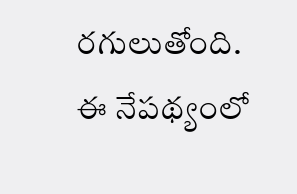రగులుతోంది. ఈ నేపథ్యంలో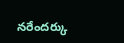నరేందర్కు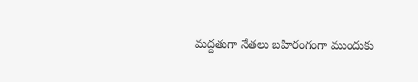మద్దతుగా నేతలు బహిరంగంగా ముందుకు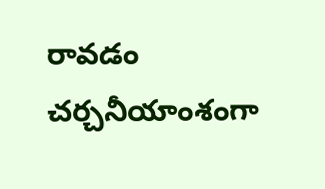రావడం చర్చనీయాంశంగా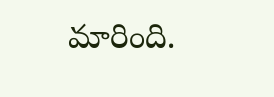మారింది.